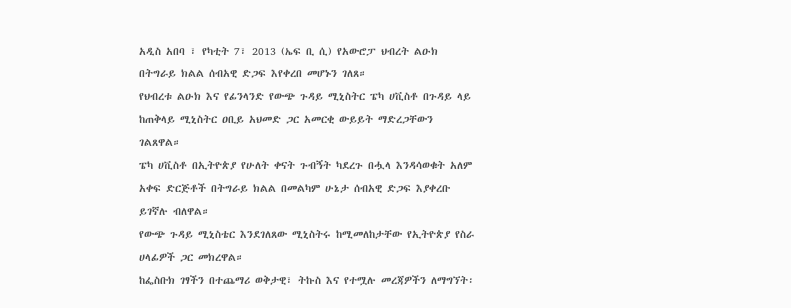አዲስ አበባ ፣ የካቲት 7፣ 2013 (ኤፍ ቢ ሲ) የአውሮፓ ህብረት ልዑክ በትግራይ ክልል ሰብአዊ ድጋፍ እየቀረበ መሆኑን ገለጸ።
የህብረቱ ልዑክ እና የፊንላንድ የውጭ ጉዳይ ሚኒስትር ፔካ ሀቪስቶ በጉዳይ ላይ ከጠቅላይ ሚኒስትር ዐቢይ አህመድ ጋር አመርቂ ውይይት ማድረጋቸውን ገልጸዋል።
ፔካ ሀቪስቶ በኢትዮጵያ የሁለት ቀናት ጉብኝት ካደረጉ በሗላ እንዳሳወቁት አለም አቀፍ ድርጅቶች በትግራይ ክልል በመልካም ሁኔታ ሰብአዊ ድጋፍ እያቀረቡ ይገኛሉ ብለዋል።
የውጭ ጉዳይ ሚኒስቴር እንደገለጸው ሚኒስትሩ ከሚመለከታቸው የኢትዮጵያ የስራ ሀላፊዎች ጋር መክረዋል።
ከፌስቡክ ገፃችን በተጨማሪ ወቅታዊ፣ ትኩስ እና የተሟሉ መረጃዎችን ለማግኘት፡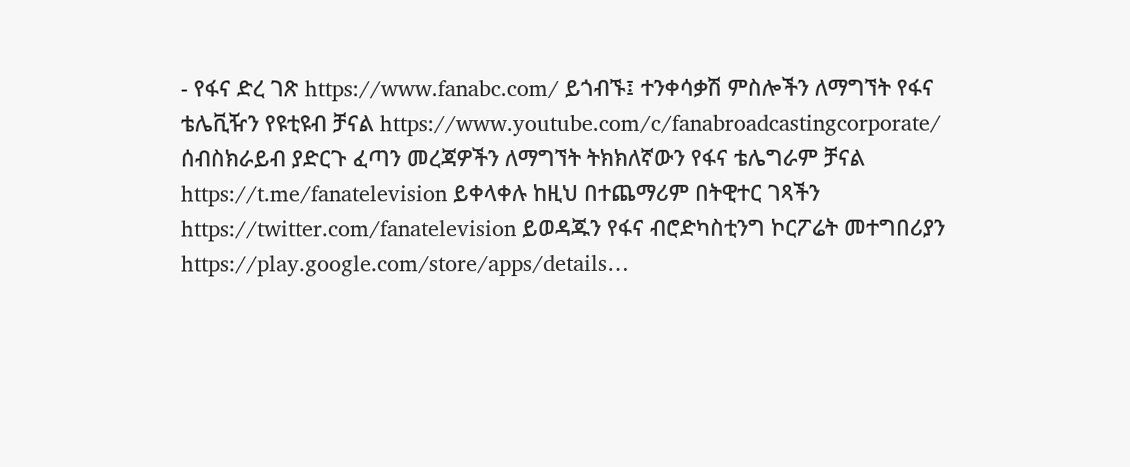- የፋና ድረ ገጽ https://www.fanabc.com/ ይጎብኙ፤ ተንቀሳቃሽ ምስሎችን ለማግኘት የፋና ቴሌቪዥን የዩቲዩብ ቻናል https://www.youtube.com/c/fanabroadcastingcorporate/ ሰብስክራይብ ያድርጉ ፈጣን መረጃዎችን ለማግኘት ትክክለኛውን የፋና ቴሌግራም ቻናል https://t.me/fanatelevision ይቀላቀሉ ከዚህ በተጨማሪም በትዊተር ገጻችን https://twitter.com/fanatelevision ይወዳጁን የፋና ብሮድካስቲንግ ኮርፖሬት መተግበሪያን https://play.google.com/store/apps/details…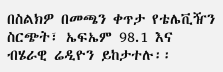በስልክዎ በመጫን ቀጥታ የቴሌቪዥን ስርጭት፣ ኤፍኤም 98.1 እና ብሄራዊ ሬዲዮን ይከታተሉ፡፡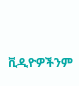ቪዲዮዎችንም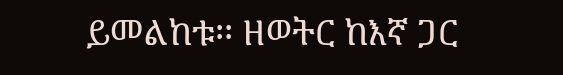ይመልከቱ፡፡ ዘወትር ከእኛ ጋር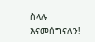ስላሉ እናመሰግናለን!